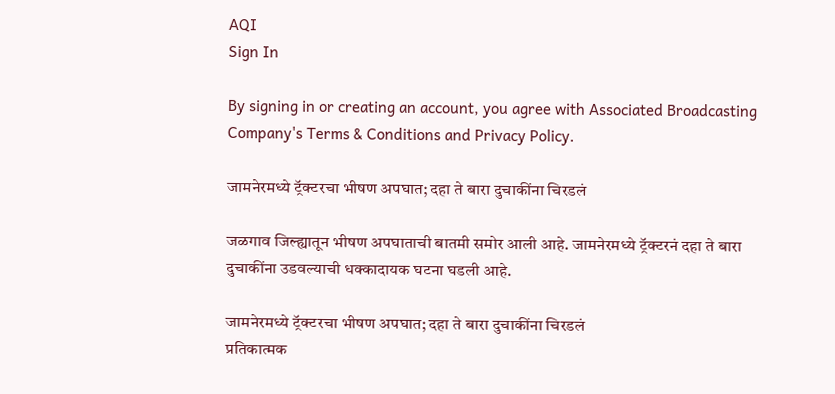AQI
Sign In

By signing in or creating an account, you agree with Associated Broadcasting Company's Terms & Conditions and Privacy Policy.

जामनेरमध्ये ट्रॅक्टरचा भीषण अपघात; दहा ते बारा दुचाकींना चिरडलं

जळगाव जिल्ह्यातून भीषण अपघाताची बातमी समोर आली आहे. जामनेरमध्ये ट्रॅक्टरनं दहा ते बारा दुचाकींना उडवल्याची धक्कादायक घटना घडली आहे.

जामनेरमध्ये ट्रॅक्टरचा भीषण अपघात; दहा ते बारा दुचाकींना चिरडलं
प्रतिकात्मक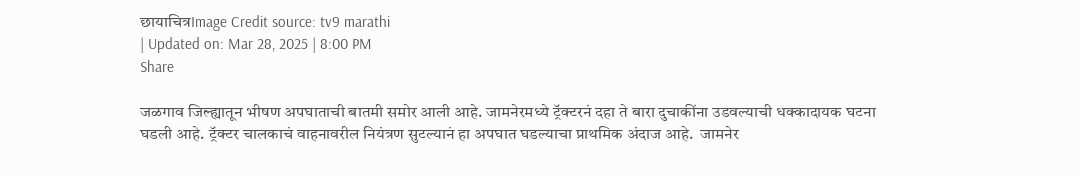छायाचित्रImage Credit source: tv9 marathi
| Updated on: Mar 28, 2025 | 8:00 PM
Share

जळगाव जिल्ह्यातून भीषण अपघाताची बातमी समोर आली आहे. जामनेरमध्ये ट्रॅक्टरनं दहा ते बारा दुचाकींना उडवल्याची धक्कादायक घटना घडली आहे. ट्रॅक्टर चालकाचं वाहनावरील नियंत्रण सुटल्यानं हा अपघात घडल्याचा प्राथमिक अंदाज आहे.  जामनेर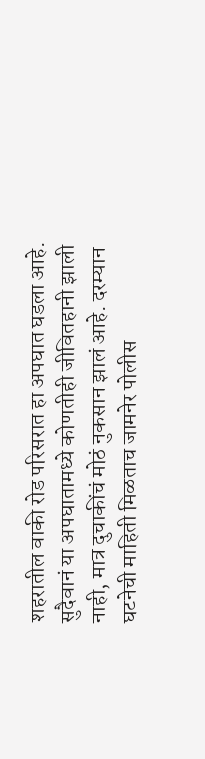शहरातील वाकी रोड परिसरात हा अपघात घडला आहे. सुदैवानं या अपघातामध्ये कोणतीही जीवितहानी झाली नाही, मात्र दुचाकींचं मोठं नुकसान झालं आहे. दरम्यान घटनेची माहिती मिळताच जामनेर पोलीस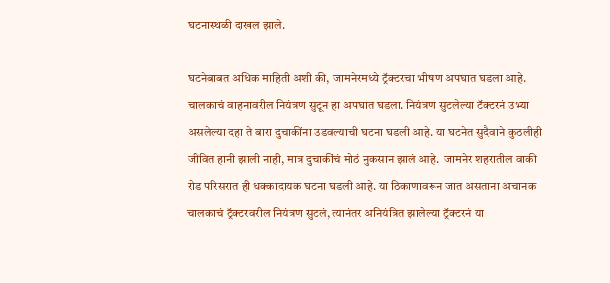घटनास्थळी दाखल झाले.

घटनेबाबत अधिक माहिती अशी की, जामनेरमध्ये ट्रॅक्टरचा भीषण अपघात घडला आहे. चालकाचं वाहनावरील नियंत्रण सुटून हा अपघात घडला. नियंत्रण सुटलेल्या टॅक्टरनं उभ्या असलेल्या दहा ते बारा दुचाकींना उडवल्याची घटना घडली आहे. या घटनेत सुदैवाने कुठलीही जीवित हानी झाली नाही, मात्र दुचाकींचं मोठं नुकसान झालं आहे.  जामनेर शहरातील वाकी रोड परिसरात ही धक्कादायक घटना घडली आहे. या ठिकाणावरून जात असताना अचानक चालकाचं ट्रॅक्टरवरील नियंत्रण सुटलं, त्यानंतर अनियंत्रित झालेल्या ट्रॅक्टरनं या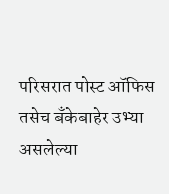परिसरात पोस्ट ऑफिस तसेच बँकेबाहेर उभ्या असलेल्या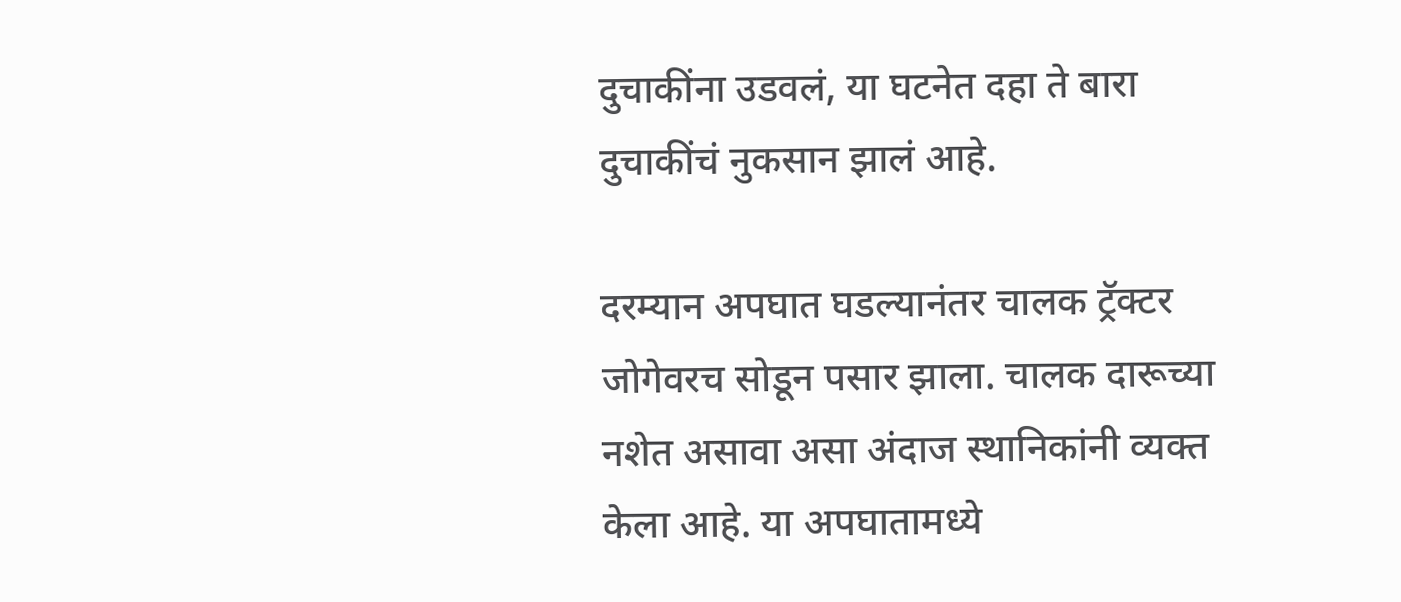दुचाकींना उडवलं, या घटनेत दहा ते बारा दुचाकींचं नुकसान झालं आहे.

दरम्यान अपघात घडल्यानंतर चालक ट्रॅक्टर जोगेवरच सोडून पसार झाला. चालक दारूच्या नशेत असावा असा अंदाज स्थानिकांनी व्यक्त केला आहे. या अपघातामध्ये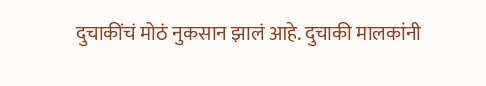दुचाकींचं मोठं नुकसान झालं आहे. दुचाकी मालकांनी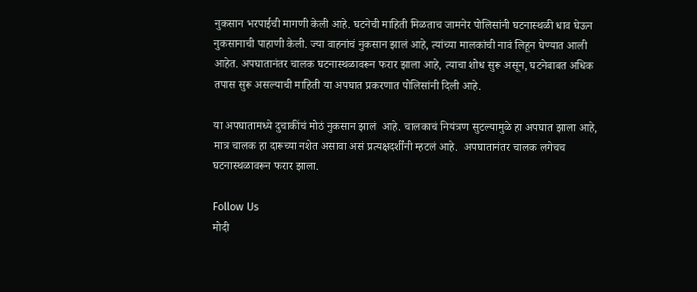नुकसान भरपाईची मागणी केली आहे. घटनेची माहिती मिळताच जामनेर पोलिसांनी घटनास्थळी धाव घेऊन नुकसानाची पाहाणी केली. ज्या वाहनांचं नुकसान झालं आहे, त्यांच्या मालकांची नावं लिहून घेण्यात आली आहेत. अपघातानंतर चालक घटनास्थळावरून फरार झाला आहे, त्याचा शोध सुरू असून, घटनेबाबत अधिक तपास सुरू असल्याची माहिती या अपघात प्रकरणात पोलिसांनी दिली आहे.

या अपघातामध्ये दुचाकींचं मोठं नुकसान झालं  आहे. चालकाचं नियंत्रण सुटल्यामुळे हा अपघात झाला आहे, मात्र चालक हा दारूच्या नशेत असावा असं प्रत्यक्षदर्शींनी म्हटलं आहे.  अपघातानंतर चालक लगेचच घटनास्थळावरून फरार झाला.

Follow Us
मोदी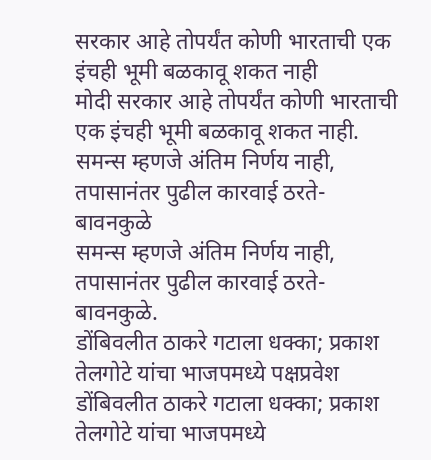सरकार आहे तोपर्यंत कोणी भारताची एक इंचही भूमी बळकावू शकत नाही
मोदी सरकार आहे तोपर्यंत कोणी भारताची एक इंचही भूमी बळकावू शकत नाही.
समन्स म्हणजे अंतिम निर्णय नाही, तपासानंतर पुढील कारवाई ठरते- बावनकुळे
समन्स म्हणजे अंतिम निर्णय नाही, तपासानंतर पुढील कारवाई ठरते- बावनकुळे.
डोंबिवलीत ठाकरे गटाला धक्का; प्रकाश तेलगोटे यांचा भाजपमध्ये पक्षप्रवेश
डोंबिवलीत ठाकरे गटाला धक्का; प्रकाश तेलगोटे यांचा भाजपमध्ये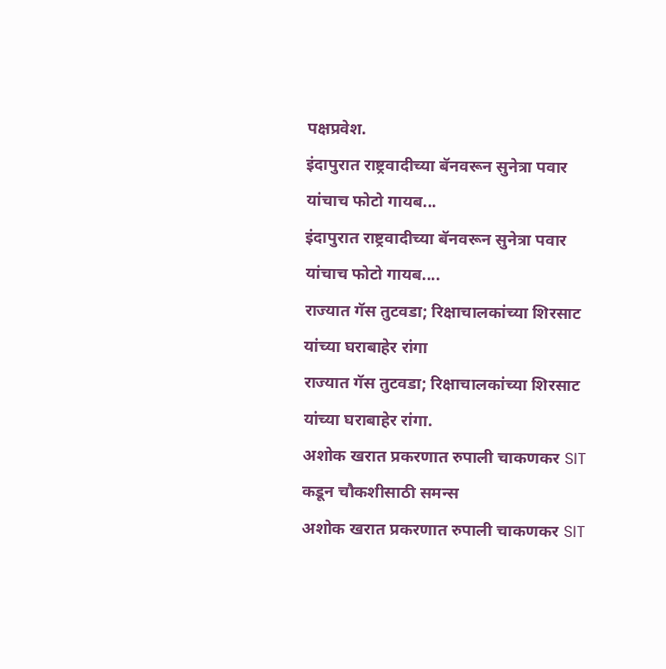पक्षप्रवेश.
इंदापुरात राष्ट्रवादीच्या बॅनवरून सुनेत्रा पवार यांचाच फोटो गायब...
इंदापुरात राष्ट्रवादीच्या बॅनवरून सुनेत्रा पवार यांचाच फोटो गायब....
राज्यात गॅस तुटवडा; रिक्षाचालकांच्या शिरसाट यांच्या घराबाहेर रांगा
राज्यात गॅस तुटवडा; रिक्षाचालकांच्या शिरसाट यांच्या घराबाहेर रांगा.
अशोक खरात प्रकरणात रुपाली चाकणकर SIT कडून चौकशीसाठी समन्स
अशोक खरात प्रकरणात रुपाली चाकणकर SIT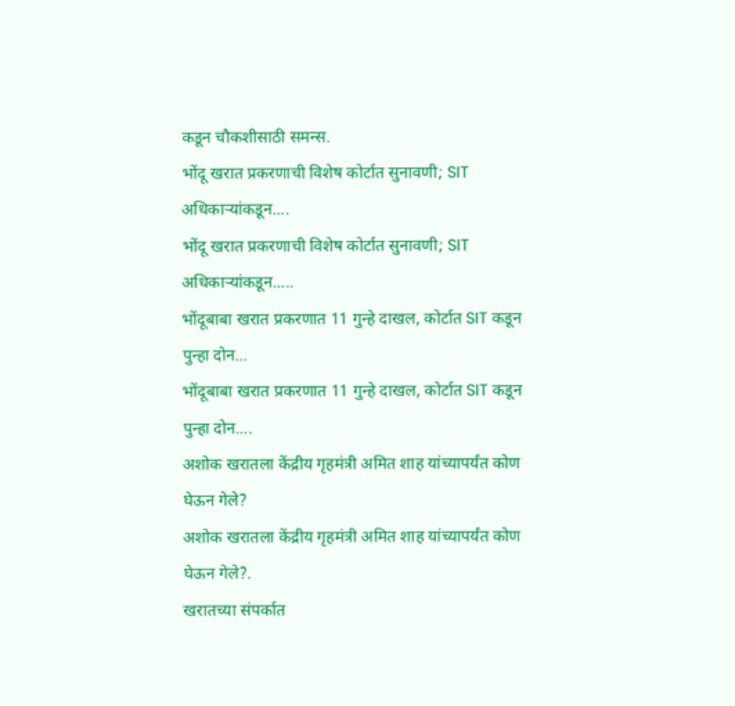कडून चौकशीसाठी समन्स.
भोंदू खरात प्रकरणाची विशेष कोर्टात सुनावणी; SIT अधिकाऱ्यांकडून....
भोंदू खरात प्रकरणाची विशेष कोर्टात सुनावणी; SIT अधिकाऱ्यांकडून.....
भोंदूबाबा खरात प्रकरणात 11 गुन्हे दाखल, कोर्टात SIT कडून पुन्हा दोन...
भोंदूबाबा खरात प्रकरणात 11 गुन्हे दाखल, कोर्टात SIT कडून पुन्हा दोन....
अशोक खरातला केंद्रीय गृहमंत्री अमित शाह यांच्यापर्यंत कोण घेऊन गेले?
अशोक खरातला केंद्रीय गृहमंत्री अमित शाह यांच्यापर्यंत कोण घेऊन गेले?.
खरातच्या संपर्कात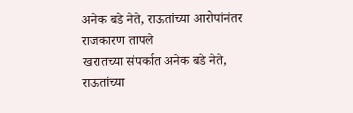अनेक बडे नेते, राऊतांच्या आरोपांनंतर राजकारण तापले
खरातच्या संपर्कात अनेक बडे नेते, राऊतांच्या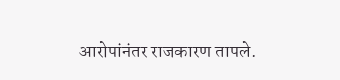आरोपांनंतर राजकारण तापले.